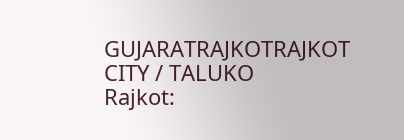GUJARATRAJKOTRAJKOT CITY / TALUKO
Rajkot: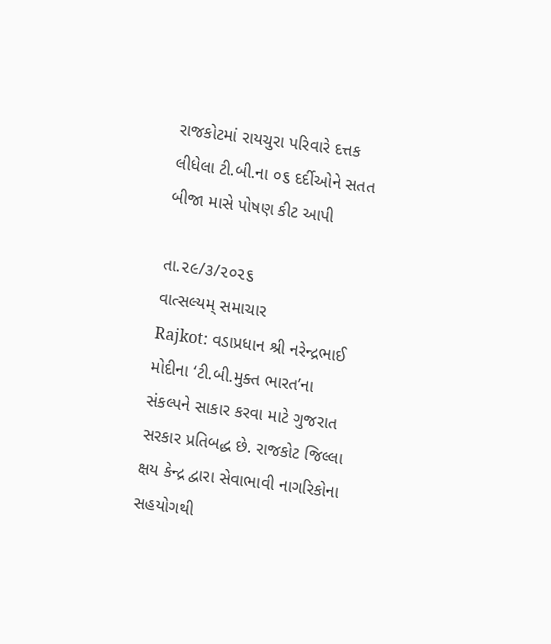રાજકોટમાં રાયચુરા પરિવારે દત્તક લીધેલા ટી.બી.ના ૦૬ દર્દીઓને સતત બીજા માસે પોષણ કીટ આપી

તા.૨૯/૩/૨૦૨૬
વાત્સલ્યમ્ સમાચાર
Rajkot: વડાપ્રધાન શ્રી નરેન્દ્રભાઈ મોદીના ‘ટી.બી.મુક્ત ભારત’ના સંકલ્પને સાકાર કરવા માટે ગુજરાત સરકાર પ્રતિબદ્ધ છે. રાજકોટ જિલ્લા ક્ષય કેન્દ્ર દ્વારા સેવાભાવી નાગરિકોના સહયોગથી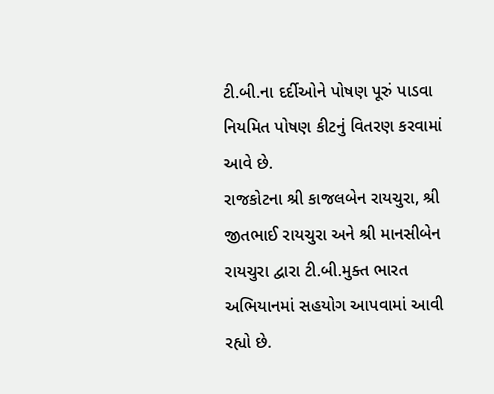ટી.બી.ના દર્દીઓને પોષણ પૂરું પાડવા નિયમિત પોષણ કીટનું વિતરણ કરવામાં આવે છે.
રાજકોટના શ્રી કાજલબેન રાયચુરા, શ્રી જીતભાઈ રાયચુરા અને શ્રી માનસીબેન રાયચુરા દ્વારા ટી.બી.મુક્ત ભારત અભિયાનમાં સહયોગ આપવામાં આવી રહ્યો છે.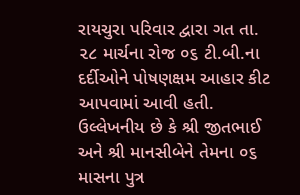રાયચુરા પરિવાર દ્વારા ગત તા. ૨૮ માર્ચના રોજ ૦૬ ટી.બી.ના દર્દીઓને પોષણક્ષમ આહાર કીટ આપવામાં આવી હતી. ઉલ્લેખનીય છે કે શ્રી જીતભાઈ અને શ્રી માનસીબેને તેમના ૦૬ માસના પુત્ર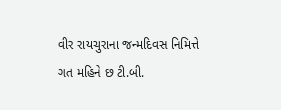વીર રાયચુરાના જન્મદિવસ નિમિત્તે ગત મહિને છ ટી.બી.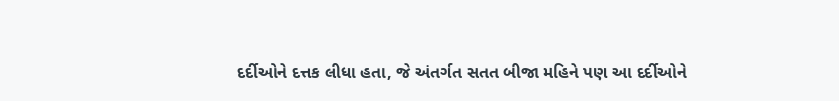દર્દીઓને દત્તક લીધા હતા, જે અંતર્ગત સતત બીજા મહિને પણ આ દર્દીઓને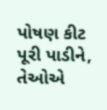પોષણ કીટ પૂરી પાડીને, તેઓએ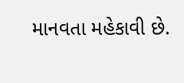માનવતા મહેકાવી છે.